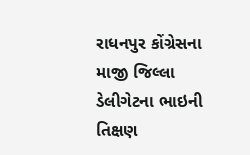રાધનપુર કોંગ્રેસના માજી જિલ્લા ડેલીગેટના ભાઇની તિક્ષણ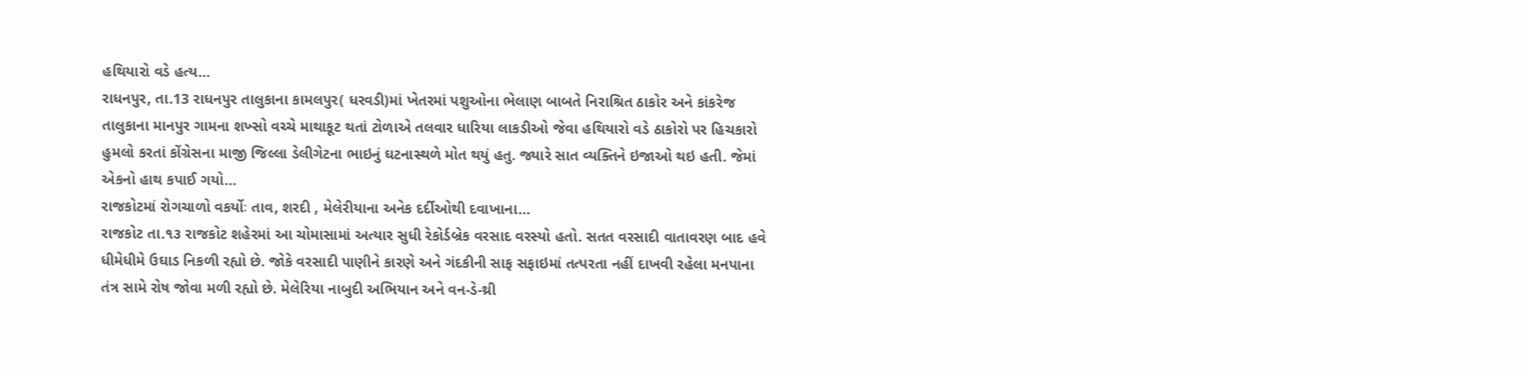હથિયારો વડે હત્ય...
રાધનપુર, તા.13 રાધનપુર તાલુકાના કામલપુર( ધરવડી)માં ખેતરમાં પશુઓના ભેલાણ બાબતે નિરાશ્રિત ઠાકોર અને કાંકરેજ તાલુકાના માનપુર ગામના શખ્સો વચ્ચે માથાકૂટ થતાં ટોળાએ તલવાર ધારિયા લાકડીઓ જેવા હથિયારો વડે ઠાકોરો પર હિચકારો હુમલો કરતાં કોંગ્રેસના માજી જિલ્લા ડેલીગેટના ભાઇનું ઘટનાસ્થળે મોત થયું હતુ. જ્યારે સાત વ્યક્તિને ઇજાઓ થઇ હતી. જેમાં એકનો હાથ કપાઈ ગયો...
રાજકોટમાં રોગચાળો વકર્યોઃ તાવ, શરદી , મેલેરીયાના અનેક દર્દીઓથી દવાખાના...
રાજકોટ તા.૧૩ રાજકોટ શહેરમાં આ ચોમાસામાં અત્યાર સુધી રેકોર્ડબ્રેક વરસાદ વરસ્યો હતો. સતત વરસાદી વાતાવરણ બાદ હવે ધીમેધીમે ઉઘાડ નિકળી રહ્યો છે. જોકે વરસાદી પાણીને કારણે અને ગંદકીની સાફ સફાઇમાં તત્પરતા નહીં દાખવી રહેલા મનપાના તંત્ર સામે રોષ જોવા મળી રહ્યો છે. મેલેરિયા નાબુદી અભિયાન અને વન-ડે-થ્રી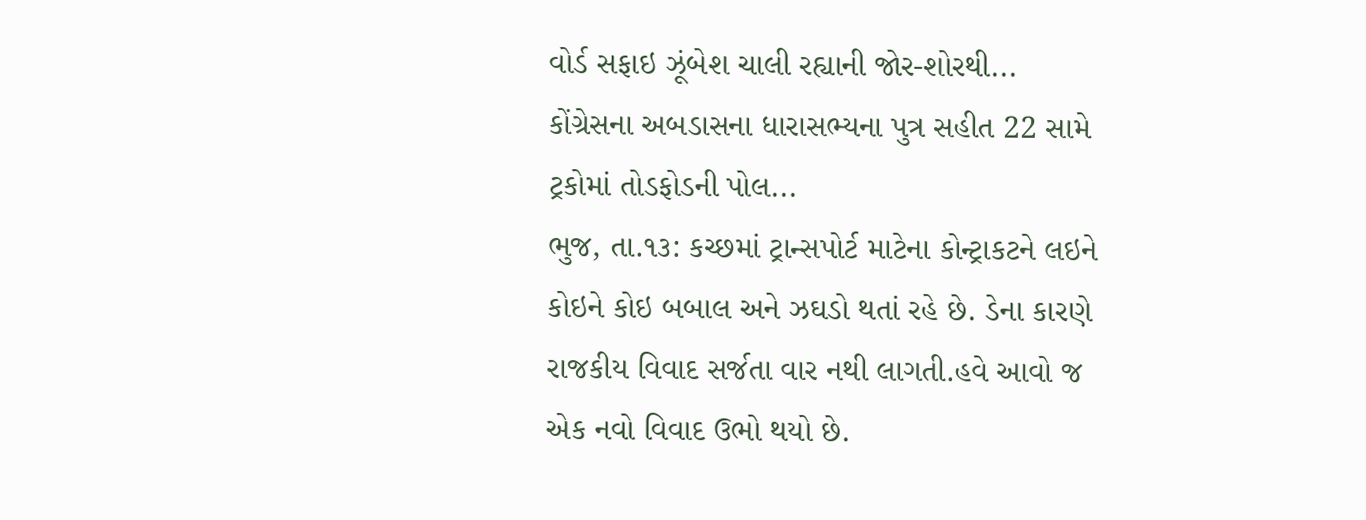વોર્ડ સફાઇ ઝૂંબેશ ચાલી રહ્યાની જોર-શોરથી...
કોંગ્રેસના અબડાસના ધારાસભ્યના પુત્ર સહીત 22 સામે ટ્રકોમાં તોડફોડની પોલ...
ભુજ, તા.૧૩: કચ્છમાં ટ્રાન્સપોર્ટ માટેના કોન્ટ્રાકટને લઇને કોઇને કોઇ બબાલ અને ઝઘડો થતાં રહે છે. ડેના કારણે રાજકીય વિવાદ સર્જતા વાર નથી લાગતી.હવે આવો જ એક નવો વિવાદ ઉભો થયો છે.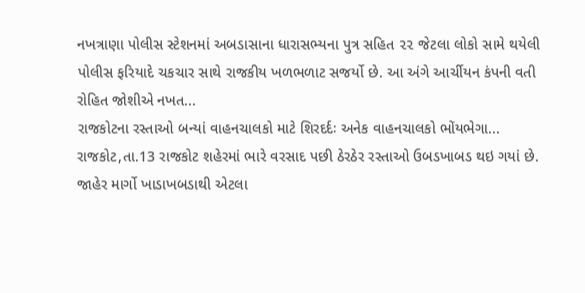નખત્રાણા પોલીસ સ્ટેશનમાં અબડાસાના ધારાસભ્યના પુત્ર સહિત ૨૨ જેટલા લોકો સામે થયેલી પોલીસ ફરિયાદે ચકચાર સાથે રાજકીય ખળભળાટ સજર્યો છે. આ અંગે આર્ચીયન કંપની વતી રોહિત જોશીએ નખત...
રાજકોટના રસ્તાઓ બન્યાં વાહનચાલકો માટે શિરદર્દઃ અનેક વાહનચાલકો ભોંયભેગા...
રાજકોટ,તા.13 રાજકોટ શહેરમાં ભારે વરસાદ પછી ઠેરઠેર રસ્તાઓ ઉબડખાબડ થઇ ગયાં છે. જાહેર માર્ગો ખાડાખબડાથી એટલા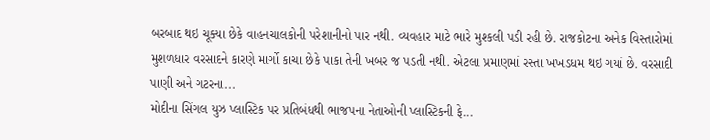બરબાદ થઇ ચૂક્યા છેકે વાહનચાલકોની પરેશાનીનો પાર નથી. વ્યવહાર માટે ભારે મુશ્કલી પડી રહી છે. રાજકોટના અનેક વિસ્તારોમાં મુશળધાર વરસાદને કારણે માર્ગો કાચા છેકે પાકા તેની ખબર જ પડતી નથી. એટલા પ્રમાણમાં રસ્તા ખખડધમ થઇ ગયાં છે. વરસાદી પાણી અને ગટરના...
મોદીના સિંગલ યુઝ પ્લાસ્ટિક પર પ્રતિબંધથી ભાજપના નેતાઓની પ્લાસ્ટિકની ફે...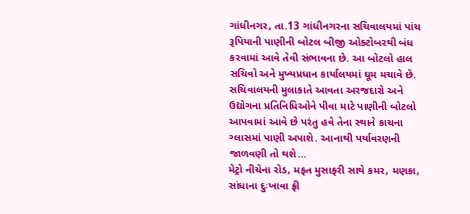ગાંધીનગર, તા.13 ગાંધીનગરના સચિવાલયમાં પાંચ રૂપિયાની પાણીની બોટલ બીજી ઓક્ટોબરથી બંધ કરવામાં આવે તેવી સંભાવના છે. આ બોટલો હાલ સચિવો અને મુખ્યપ્રધાન કાર્યાલયમાં ઘૂમ મચાવે છે. સચિવાલયની મુલાકાતે આવતા અરજદારો અને ઉદ્યોગના પ્રતિનિધિઓને પીવા માટે પાણીની બોટલો આપવામાં આવે છે પરંતુ હવે તેના સ્થાને કાચના ગ્લાસમાં પાણી અપાશે. આનાથી પર્યાવરણની જાળવણી તો થશે...
મેટ્રો નીચેના રોડ, મફત મુસાફરી સાથે કમર, મણકા, સાંધાના દુઃખાવા ફ્રી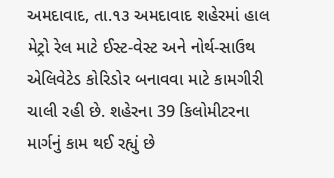અમદાવાદ, તા.૧૩ અમદાવાદ શહેરમાં હાલ મેટ્રો રેલ માટે ઈસ્ટ-વેસ્ટ અને નોર્થ-સાઉથ એલિવેટેડ કોરિડોર બનાવવા માટે કામગીરી ચાલી રહી છે. શહેરના 39 કિલોમીટરના માર્ગનું કામ થઈ રહ્યું છે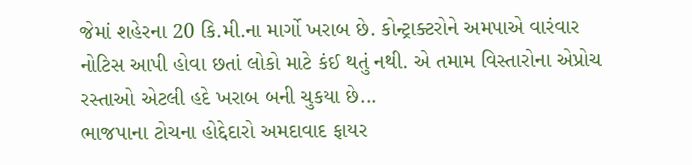જેમાં શહેરના 20 કિ.મી.ના માર્ગો ખરાબ છે. કોન્ટ્રાક્ટરોને અમપાએ વારંવાર નોટિસ આપી હોવા છતાં લોકો માટે કંઈ થતું નથી. એ તમામ વિસ્તારોના એપ્રોચ રસ્તાઓ એટલી હદે ખરાબ બની ચુકયા છે...
ભાજપાના ટોચના હોદ્દેદારો અમદાવાદ ફાયર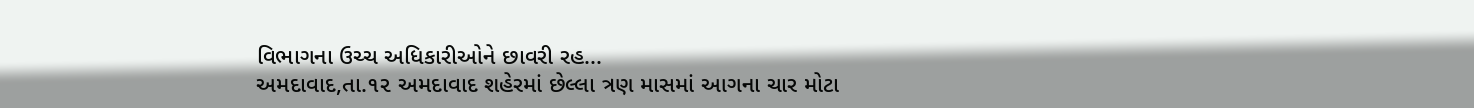વિભાગના ઉચ્ચ અધિકારીઓને છાવરી રહ...
અમદાવાદ,તા.૧૨ અમદાવાદ શહેરમાં છેલ્લા ત્રણ માસમાં આગના ચાર મોટા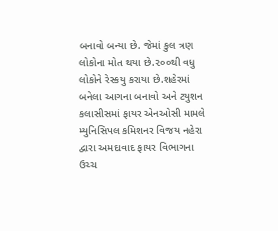બનાવો બન્યા છે. જેમાં કુલ ત્રણ લોકોના મોત થયા છે.૨૦૦થી વધુ લોકોને રેસ્કયુ કરાયા છે.શહેરમાં બનેલા આગના બનાવો અને ટયુશન કલાસીસમાં ફાયર એનઓસી મામલે મ્યુનિસિપલ કમિશનર વિજય નહેરા દ્વારા અમદાવાદ ફાયર વિભાગના ઉચ્ચ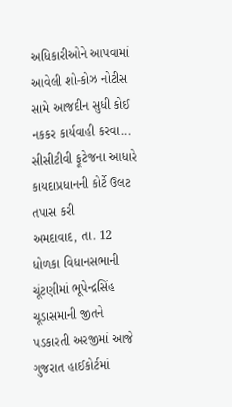અધિકારીઓને આપવામાં આવેલી શો-કોઝ નોટીસ સામે આજદીન સુધી કોઈ નકકર કાર્યવાહી કરવા...
સીસીટીવી ફૂટેજના આધારે કાયદાપ્રધાનની કોર્ટે ઉલટ તપાસ કરી
અમદાવાદ, તા. 12 ધોળકા વિધાનસભાની ચૂંટણીમાં ભૂપેન્દ્રસિંહ ચૂડાસમાની જીતને પડકારતી અરજીમાં આજે ગુજરાત હાઈકોર્ટમાં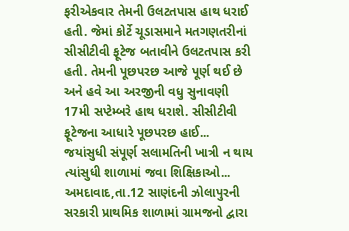ફરીએકવાર તેમની ઉલટતપાસ હાથ ધરાઈ હતી. જેમાં કોર્ટે ચૂડાસમાને મતગણતરીનાં સીસીટીવી ફૂટેજ બતાવીને ઉલટતપાસ કરી હતી. તેમની પૂછપરછ આજે પૂર્ણ થઈ છે અને હવે આ અરજીની વધુ સુનાવણી 17મી સપ્ટેમ્બરે હાથ ધરાશે. સીસીટીવી ફૂટેજના આધારે પૂછપરછ હાઈ...
જયાંસુધી સંપૂર્ણ સલામતિની ખાત્રી ન થાય ત્યાંસુધી શાળામાં જવા શિક્ષિકાઓ...
અમદાવાદ,તા.12 સાણંદની ઝોલાપુરની સરકારી પ્રાથમિક શાળામાં ગ્રામજનો દ્વારા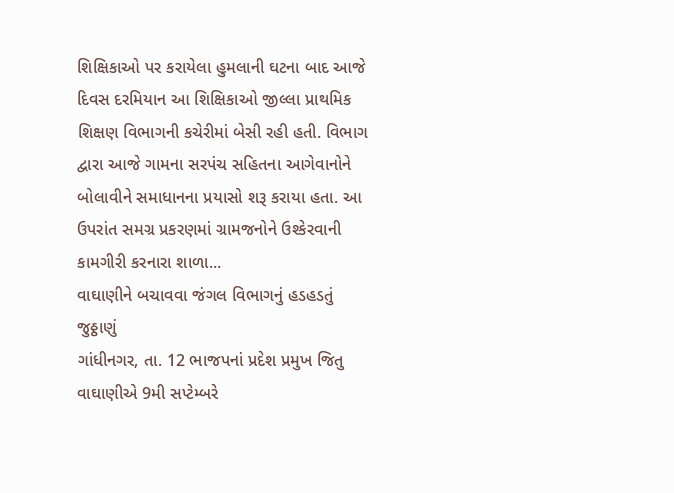શિક્ષિકાઓ પર કરાયેલા હુમલાની ઘટના બાદ આજે દિવસ દરમિયાન આ શિક્ષિકાઓ જીલ્લા પ્રાથમિક શિક્ષણ વિભાગની કચેરીમાં બેસી રહી હતી. વિભાગ દ્વારા આજે ગામના સરપંચ સહિતના આગેવાનોને બોલાવીને સમાધાનના પ્રયાસો શરૂ કરાયા હતા. આ ઉપરાંત સમગ્ર પ્રકરણમાં ગ્રામજનોને ઉશ્કેરવાની કામગીરી કરનારા શાળા...
વાઘાણીને બચાવવા જંગલ વિભાગનું હડહડતું જુઠ્ઠાણું
ગાંધીનગર, તા. 12 ભાજપનાં પ્રદેશ પ્રમુખ જિતુ વાઘાણીએ 9મી સપ્ટેમ્બરે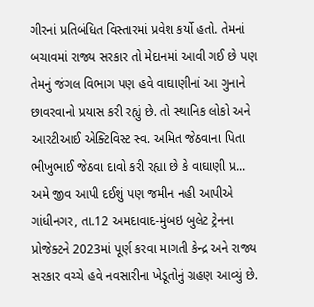ગીરનાં પ્રતિબંધિત વિસ્તારમાં પ્રવેશ કર્યો હતો. તેમનાં બચાવમાં રાજ્ય સરકાર તો મેદાનમાં આવી ગઈ છે પણ તેમનું જંગલ વિભાગ પણ હવે વાઘાણીનાં આ ગુનાને છાવરવાનો પ્રયાસ કરી રહ્યું છે. તો સ્થાનિક લોકો અને આરટીઆઈ એક્ટિવિસ્ટ સ્વ. અમિત જેઠવાના પિતા ભીખુભાઈ જેઠવા દાવો કરી રહ્યા છે કે વાઘાણી પ્ર...
અમે જીવ આપી દઈશું પણ જમીન નહી આપીએ
ગાંધીનગર, તા.12 અમદાવાદ-મુંબઇ બુલેટ ટ્રેનના પ્રોજેક્ટને 2023માં પૂર્ણ કરવા માગતી કેન્દ્ર અને રાજ્ય સરકાર વચ્ચે હવે નવસારીના ખેડૂતોનું ગ્રહણ આવ્યું છે.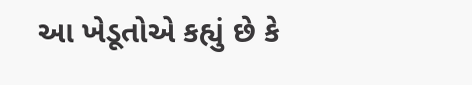આ ખેડૂતોએ કહ્યું છે કે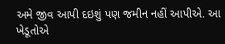અમે જીવ આપી દઇશું પણ જમીન નહીં આપીએ. આ ખેડૂતોએ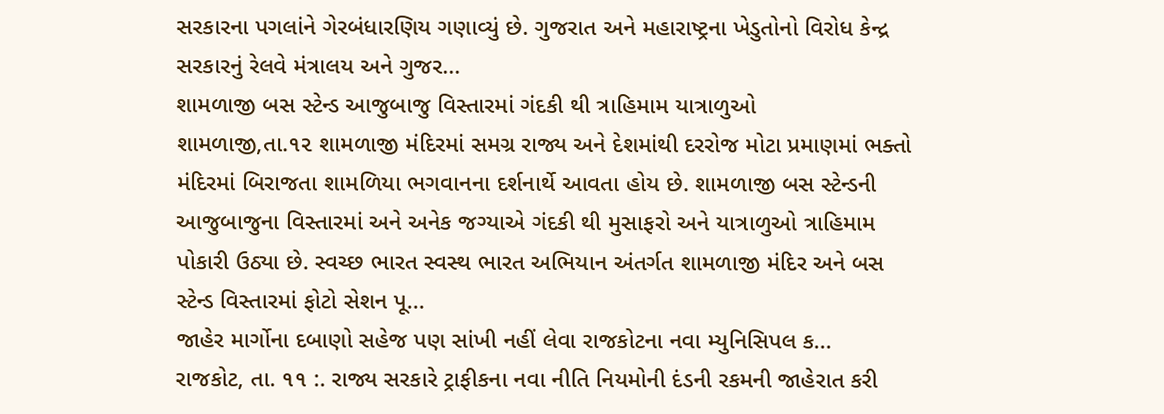સરકારના પગલાંને ગેરબંધારણિય ગણાવ્યું છે. ગુજરાત અને મહારાષ્ટ્રના ખેડુતોનો વિરોધ કેન્દ્ર સરકારનું રેલવે મંત્રાલય અને ગુજર...
શામળાજી બસ સ્ટેન્ડ આજુબાજુ વિસ્તારમાં ગંદકી થી ત્રાહિમામ યાત્રાળુઓ
શામળાજી,તા.૧૨ શામળાજી મંદિરમાં સમગ્ર રાજ્ય અને દેશમાંથી દરરોજ મોટા પ્રમાણમાં ભક્તો મંદિરમાં બિરાજતા શામળિયા ભગવાનના દર્શનાર્થે આવતા હોય છે. શામળાજી બસ સ્ટેન્ડની આજુબાજુના વિસ્તારમાં અને અનેક જગ્યાએ ગંદકી થી મુસાફરો અને યાત્રાળુઓ ત્રાહિમામ પોકારી ઉઠ્યા છે. સ્વચ્છ ભારત સ્વસ્થ ભારત અભિયાન અંતર્ગત શામળાજી મંદિર અને બસ સ્ટેન્ડ વિસ્તારમાં ફોટો સેશન પૂ...
જાહેર માર્ગોના દબાણો સહેજ પણ સાંખી નહીં લેવા રાજકોટના નવા મ્યુનિસિપલ ક...
રાજકોટ, તા. ૧૧ :. રાજ્ય સરકારે ટ્રાફીકના નવા નીતિ નિયમોની દંડની રકમની જાહેરાત કરી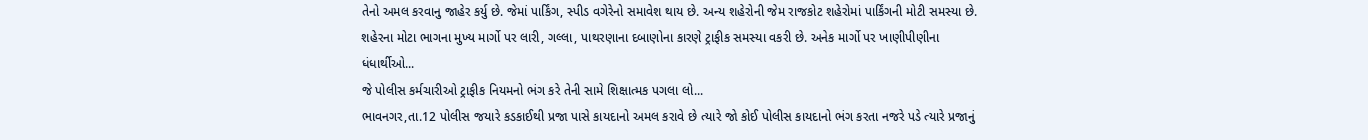તેનો અમલ કરવાનુ જાહેર કર્યુ છે. જેમાં પાર્કિંગ, સ્પીડ વગેરેનો સમાવેશ થાય છે. અન્ય શહેરોની જેમ રાજકોટ શહેરોમાં પાર્કિંગની મોટી સમસ્યા છે. શહેરના મોટા ભાગના મુખ્ય માર્ગો પર લારી, ગલ્લા, પાથરણાના દબાણોના કારણે ટ્રાફીક સમસ્યા વકરી છે. અનેક માર્ગો પર ખાણીપીણીના ધંધાર્થીઓ...
જે પોલીસ કર્મચારીઓ ટ્રાફીક નિયમનો ભંગ કરે તેની સામે શિક્ષાત્મક પગલા લો...
ભાવનગર,તા.12 પોલીસ જયારે કડકાઈથી પ્રજા પાસે કાયદાનો અમલ કરાવે છે ત્યારે જો કોઈ પોલીસ કાયદાનો ભંગ કરતા નજરે પડે ત્યારે પ્રજાનું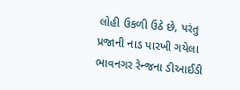લોહી ઉકળી ઉઠે છે, પરંતુ પ્રજાની નાડ પારખી ગયેલા ભાવનગર રેન્જના ડીઆઈડી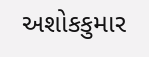અશોકકુમાર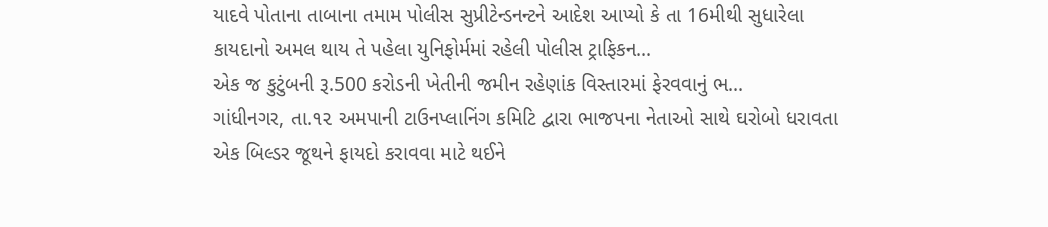યાદવે પોતાના તાબાના તમામ પોલીસ સુપ્રીટેન્ડનન્ટને આદેશ આપ્યો કે તા 16મીથી સુધારેલા કાયદાનો અમલ થાય તે પહેલા યુનિફોર્મમાં રહેલી પોલીસ ટ્રાફિકન...
એક જ કુટુંબની રૂ.500 કરોડની ખેતીની જમીન રહેણાંક વિસ્તારમાં ફેરવવાનું ભ...
ગાંધીનગર, તા.૧૨ અમપાની ટાઉનપ્લાનિંગ કમિટિ દ્વારા ભાજપના નેતાઓ સાથે ઘરોબો ધરાવતા એક બિલ્ડર જૂથને ફાયદો કરાવવા માટે થઈને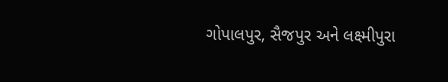ગોપાલપુર, સૈજપુર અને લક્ષ્મીપુરા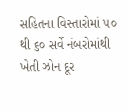સહિતના વિસ્તારોમાં ૫૦ થી ૬૦ સર્વે નંબરોમાંથી ખેતી ઝોન દૂર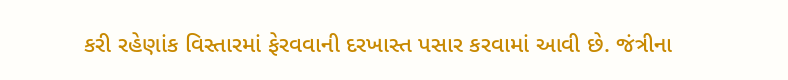કરી રહેણાંક વિસ્તારમાં ફેરવવાની દરખાસ્ત પસાર કરવામાં આવી છે. જંત્રીના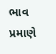ભાવ પ્રમાણે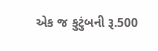એક જ કુટુંબની રૂ.500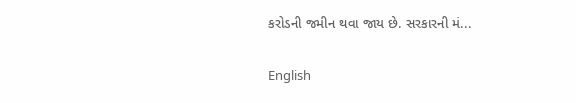કરોડની જમીન થવા જાય છે. સરકારની મં...

English